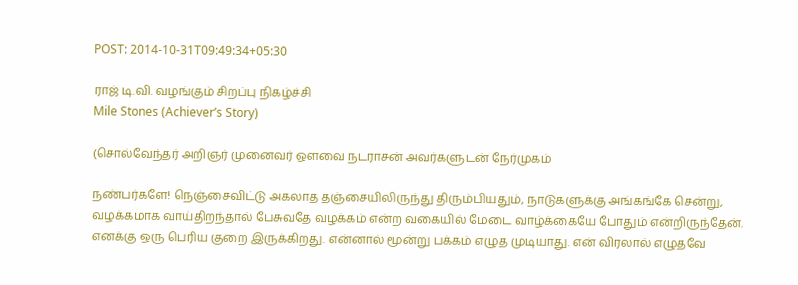POST: 2014-10-31T09:49:34+05:30

ராஜ் டி.வி. வழங்கும் சிறப்பு நிகழ்ச்சி
Mile Stones (Achiever’s Story)

(சொல்வேந்தர் அறிஞர் முனைவர் ஔவை நடராசன் அவர்களுடன் நேர்முகம்

நண்பர்களே! நெஞ்சைவிட்டு அகலாத தஞ்சையிலிருந்து திரும்பியதும், நாடுகளுக்கு அங்கங்கே சென்று, வழக்கமாக வாய்திறந்தால் பேசுவதே வழக்கம் என்ற வகையில் மேடை வாழ்க்கையே போதும் என்றிருந்தேன். எனக்கு ஒரு பெரிய குறை இருக்கிறது. என்னால் மூன்று பக்கம் எழுத முடியாது. என் விரலால் எழுதவே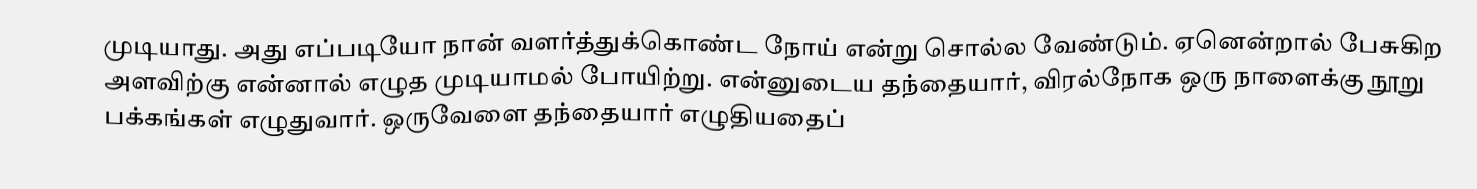முடியாது. அது எப்படியோ நான் வளர்த்துக்கொண்ட நோய் என்று சொல்ல வேண்டும். ஏனென்றால் பேசுகிற அளவிற்கு என்னால் எழுத முடியாமல் போயிற்று. என்னுடைய தந்தையார், விரல்நோக ஒரு நாளைக்கு நூறு பக்கங்கள் எழுதுவார். ஒருவேளை தந்தையார் எழுதியதைப்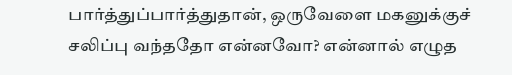பார்த்துப்பார்த்துதான், ஒருவேளை மகனுக்குச் சலிப்பு வந்ததோ என்னவோ? என்னால் எழுத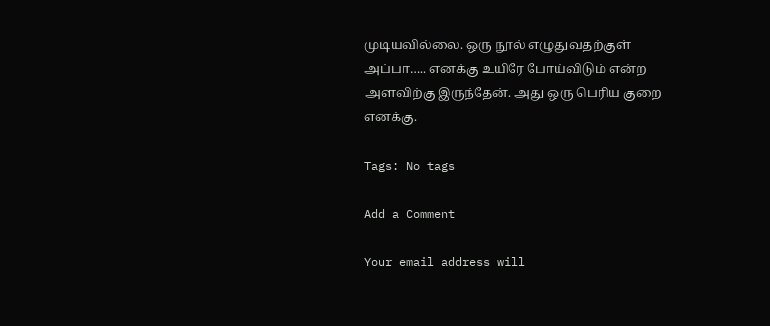முடியவில்லை. ஒரு நூல் எழுதுவதற்குள் அப்பா….. எனக்கு உயிரே போய்விடும் என்ற அளவிற்கு இருந்தேன். அது ஒரு பெரிய குறை எனக்கு.

Tags: No tags

Add a Comment

Your email address will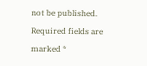not be published. Required fields are marked *